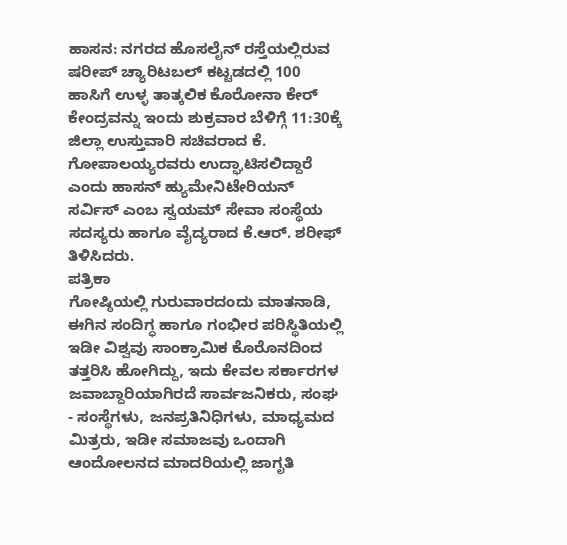ಹಾಸನ: ನಗರದ ಹೊಸಲೈನ್ ರಸ್ತೆಯಲ್ಲಿರುವ ಷರೀಪ್ ಚ್ಯಾರಿಟಬಲ್ ಕಟ್ಟಡದಲ್ಲಿ 100 ಹಾಸಿಗೆ ಉಳ್ಳ ತಾತ್ಕಲಿಕ ಕೊರೋನಾ ಕೇರ್ ಕೇಂದ್ರವನ್ನು ಇಂದು ಶುಕ್ರವಾರ ಬೆಳಿಗ್ಗೆ 11:30ಕ್ಕೆ ಜಿಲ್ಲಾ ಉಸ್ತುವಾರಿ ಸಚಿವರಾದ ಕೆ. ಗೋಪಾಲಯ್ಯರವರು ಉದ್ಘಾಟಿಸಲಿದ್ದಾರೆ ಎಂದು ಹಾಸನ್ ಹ್ಯುಮೇನಿಟೇರಿಯನ್ ಸರ್ವಿಸ್ ಎಂಬ ಸ್ವಯಮ್ ಸೇವಾ ಸಂಸ್ಥೆಯ ಸದಸ್ಯರು ಹಾಗೂ ವೈದ್ಯರಾದ ಕೆ.ಆರ್. ಶರೀಫ್ ತಿಳಿಸಿದರು.
ಪತ್ರಿಕಾ
ಗೋಷ್ಠಿಯಲ್ಲಿ ಗುರುವಾರದಂದು ಮಾತನಾಡಿ, ಈಗಿನ ಸಂದಿಗ್ಧ ಹಾಗೂ ಗಂಭೀರ ಪರಿಸ್ಥಿತಿಯಲ್ಲಿ ಇಡೀ ವಿಶ್ವವು ಸಾಂಕ್ರಾಮಿಕ ಕೊರೊನದಿಂದ ತತ್ತರಿಸಿ ಹೋಗಿದ್ದು, ಇದು ಕೇವಲ ಸರ್ಕಾರಗಳ ಜವಾಬ್ದಾರಿಯಾಗಿರದೆ ಸಾರ್ವಜನಿಕರು, ಸಂಘ - ಸಂಸ್ಥೆಗಳು, ಜನಪ್ರತಿನಿಧಿಗಳು, ಮಾಧ್ಯಮದ ಮಿತ್ರರು, ಇಡೀ ಸಮಾಜವು ಒಂದಾಗಿ ಆಂದೋಲನದ ಮಾದರಿಯಲ್ಲಿ ಜಾಗೃತಿ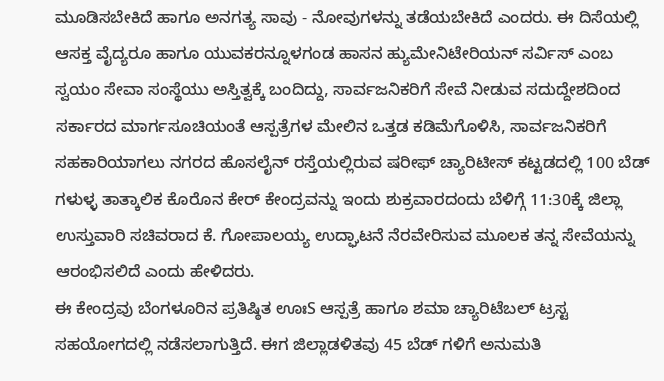ಮೂಡಿಸಬೇಕಿದೆ ಹಾಗೂ ಅನಗತ್ಯ ಸಾವು - ನೋವುಗಳನ್ನು ತಡೆಯಬೇಕಿದೆ ಎಂದರು. ಈ ದಿಸೆಯಲ್ಲಿ ಆಸಕ್ತ ವೈದ್ಯರೂ ಹಾಗೂ ಯುವಕರನ್ನೂಳಗಂಡ ಹಾಸನ ಹ್ಯುಮೇನಿಟೇರಿಯನ್ ಸರ್ವಿಸ್ ಎಂಬ ಸ್ವಯಂ ಸೇವಾ ಸಂಸ್ಥೆಯು ಅಸ್ತಿತ್ವಕ್ಕೆ ಬಂದಿದ್ದು, ಸಾರ್ವಜನಿಕರಿಗೆ ಸೇವೆ ನೀಡುವ ಸದುದ್ದೇಶದಿಂದ ಸರ್ಕಾರದ ಮಾರ್ಗಸೂಚಿಯಂತೆ ಆಸ್ಪತ್ರೆಗಳ ಮೇಲಿನ ಒತ್ತಡ ಕಡಿಮೆಗೊಳಿಸಿ, ಸಾರ್ವಜನಿಕರಿಗೆ ಸಹಕಾರಿಯಾಗಲು ನಗರದ ಹೊಸಲೈನ್ ರಸ್ತೆಯಲ್ಲಿರುವ ಷರೀಫ್ ಚ್ಯಾರಿಟೀಸ್ ಕಟ್ಟಡದಲ್ಲಿ 100 ಬೆಡ್ ಗಳುಳ್ಳ ತಾತ್ಕಾಲಿಕ ಕೊರೊನ ಕೇರ್ ಕೇಂದ್ರವನ್ನು ಇಂದು ಶುಕ್ರವಾರದಂದು ಬೆಳಿಗ್ಗೆ 11:30ಕ್ಕೆ ಜಿಲ್ಲಾ ಉಸ್ತುವಾರಿ ಸಚಿವರಾದ ಕೆ. ಗೋಪಾಲಯ್ಯ ಉದ್ಘಾಟನೆ ನೆರವೇರಿಸುವ ಮೂಲಕ ತನ್ನ ಸೇವೆಯನ್ನು ಆರಂಭಿಸಲಿದೆ ಎಂದು ಹೇಳಿದರು.
ಈ ಕೇಂದ್ರವು ಬೆಂಗಳೂರಿನ ಪ್ರತಿಷ್ಠಿತ ಊಃS ಆಸ್ಪತ್ರೆ ಹಾಗೂ ಶಮಾ ಚ್ಯಾರಿಟೆಬಲ್ ಟ್ರಸ್ಟ ಸಹಯೋಗದಲ್ಲಿ ನಡೆಸಲಾಗುತ್ತಿದೆ. ಈಗ ಜಿಲ್ಲಾಡಳಿತವು 45 ಬೆಡ್ ಗಳಿಗೆ ಅನುಮತಿ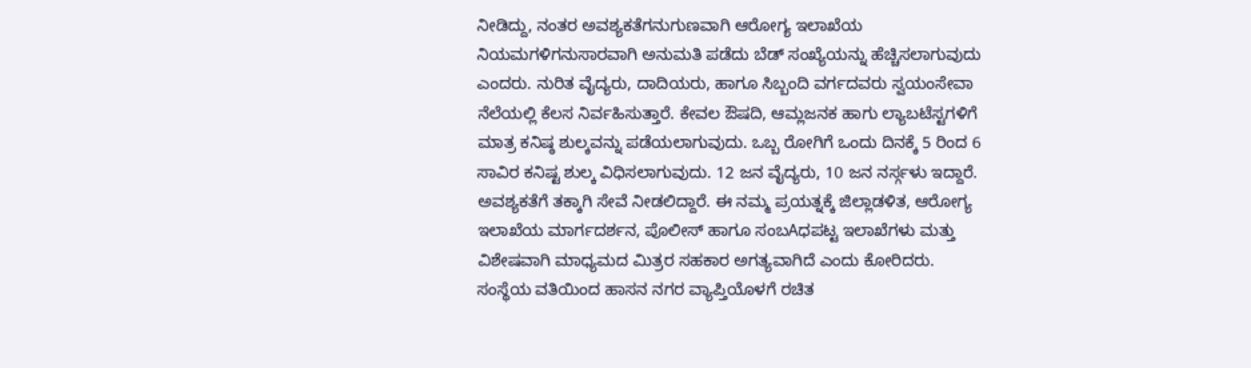ನೀಡಿದ್ದು, ನಂತರ ಅವಶ್ಯಕತೆಗನುಗುಣವಾಗಿ ಆರೋಗ್ಯ ಇಲಾಖೆಯ ನಿಯಮಗಳಿಗನುಸಾರವಾಗಿ ಅನುಮತಿ ಪಡೆದು ಬೆಡ್ ಸಂಖ್ಯೆಯನ್ನು ಹೆಚ್ಚಿಸಲಾಗುವುದು ಎಂದರು. ನುರಿತ ವೈದ್ಯರು, ದಾದಿಯರು, ಹಾಗೂ ಸಿಬ್ಬಂದಿ ವರ್ಗದವರು ಸ್ವಯಂಸೇವಾ ನೆಲೆಯಲ್ಲಿ ಕೆಲಸ ನಿರ್ವಹಿಸುತ್ತಾರೆ. ಕೇವಲ ಔಷದಿ, ಆಮ್ಲಜನಕ ಹಾಗು ಲ್ಯಾಬಟೆಸ್ಟಗಳಿಗೆ ಮಾತ್ರ ಕನಿಷ್ಠ ಶುಲ್ಕವನ್ನು ಪಡೆಯಲಾಗುವುದು. ಒಬ್ಬ ರೋಗಿಗೆ ಒಂದು ದಿನಕ್ಕೆ 5 ರಿಂದ 6 ಸಾವಿರ ಕನಿಷ್ಟ ಶುಲ್ಕ ವಿಧಿಸಲಾಗುವುದು. 12 ಜನ ವೈದ್ಯರು, 10 ಜನ ನರ್ಸ್ಗಳು ಇದ್ದಾರೆ. ಅವಶ್ಯಕತೆಗೆ ತಕ್ಕಾಗಿ ಸೇವೆ ನೀಡಲಿದ್ದಾರೆ. ಈ ನಮ್ಮ ಪ್ರಯತ್ನಕ್ಕೆ ಜಿಲ್ಲಾಡಳಿತ, ಆರೋಗ್ಯ ಇಲಾಖೆಯ ಮಾರ್ಗದರ್ಶನ, ಪೊಲೀಸ್ ಹಾಗೂ ಸಂಬAಧಪಟ್ಟ ಇಲಾಖೆಗಳು ಮತ್ತು ವಿಶೇಷವಾಗಿ ಮಾಧ್ಯಮದ ಮಿತ್ರರ ಸಹಕಾರ ಅಗತ್ಯವಾಗಿದೆ ಎಂದು ಕೋರಿದರು.
ಸಂಸ್ಥೆಯ ವತಿಯಿಂದ ಹಾಸನ ನಗರ ವ್ಯಾಪ್ತಿಯೊಳಗೆ ರಚಿತ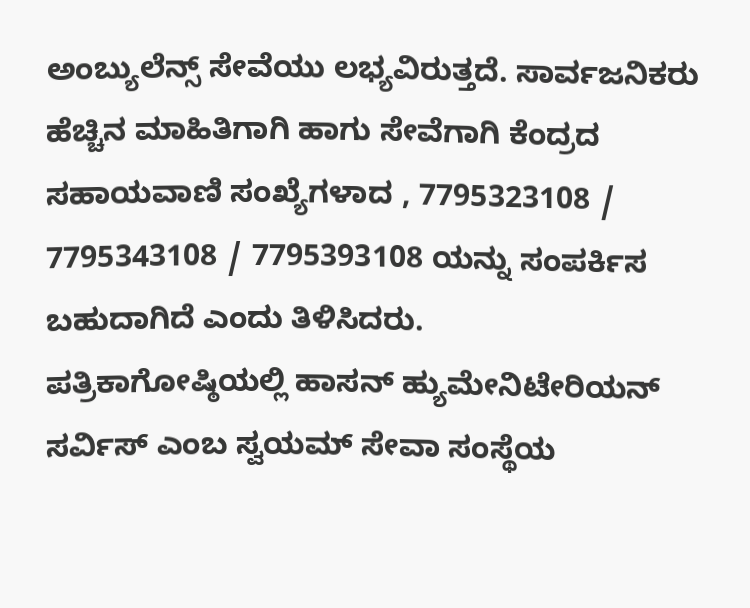ಅಂಬ್ಯುಲೆನ್ಸ್ ಸೇವೆಯು ಲಭ್ಯವಿರುತ್ತದೆ. ಸಾರ್ವಜನಿಕರು ಹೆಚ್ಚಿನ ಮಾಹಿತಿಗಾಗಿ ಹಾಗು ಸೇವೆಗಾಗಿ ಕೆಂದ್ರದ ಸಹಾಯವಾಣಿ ಸಂಖ್ಯೆಗಳಾದ , 7795323108 / 7795343108 / 7795393108 ಯನ್ನು ಸಂಪರ್ಕಿಸ ಬಹುದಾಗಿದೆ ಎಂದು ತಿಳಿಸಿದರು.
ಪತ್ರಿಕಾಗೋಷ್ಠಿಯಲ್ಲಿ ಹಾಸನ್ ಹ್ಯುಮೇನಿಟೇರಿಯನ್ ಸರ್ವಿಸ್ ಎಂಬ ಸ್ವಯಮ್ ಸೇವಾ ಸಂಸ್ಥೆಯ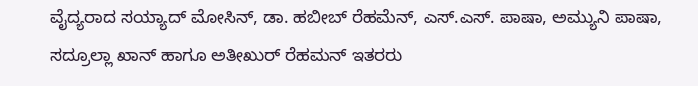ವೈದ್ಯರಾದ ಸಯ್ಯಾದ್ ಮೋಸಿನ್, ಡಾ. ಹಬೀಬ್ ರೆಹಮೆನ್, ಎಸ್.ಎಸ್. ಪಾಷಾ, ಅಮ್ಯುನಿ ಪಾಷಾ, ಸದ್ರೂಲ್ಲಾ ಖಾನ್ ಹಾಗೂ ಅತೀಖುರ್ ರೆಹಮನ್ ಇತರರು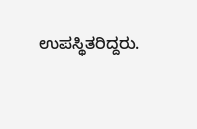ಉಪಸ್ಥಿತರಿದ್ದರು.